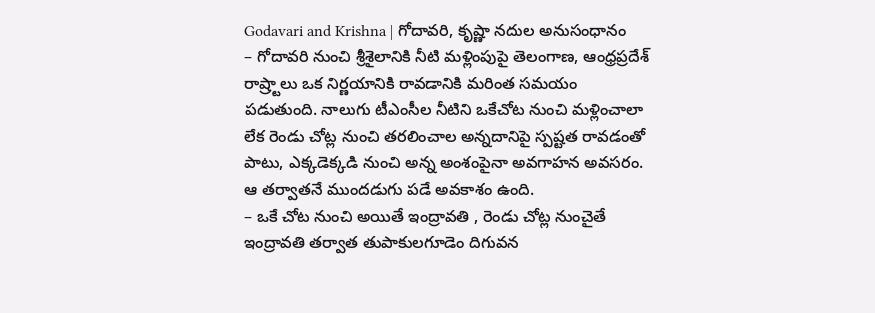Godavari and Krishna | గోదావరి, కృష్ణా నదుల అనుసంధానం
– గోదావరి నుంచి శ్రీశైలానికి నీటి మళ్లింపుపై తెలంగాణ, ఆంధ్రప్రదేశ్ రాష్ర్టాలు ఒక నిర్ణయానికి రావడానికి మరింత సమయం పడుతుంది. నాలుగు టీఎంసీల నీటిని ఒకేచోట నుంచి మళ్లించాలా లేక రెండు చోట్ల నుంచి తరలించాల అన్నదానిపై స్పష్టత రావడంతో పాటు, ఎక్కడెక్కడి నుంచి అన్న అంశంపైనా అవగాహన అవసరం. ఆ తర్వాతనే ముందడుగు పడే అవకాశం ఉంది.
– ఒకే చోట నుంచి అయితే ఇంద్రావతి , రెండు చోట్ల నుంచైతే ఇంద్రావతి తర్వాత తుపాకులగూడెం దిగువన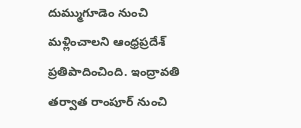దుమ్ముగూడెం నుంచి మళ్లించాలని ఆంధ్రప్రదేశ్ ప్రతిపాదించింది. ఇంద్రావతి తర్వాత రాంపూర్ నుంచి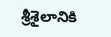శ్రీశైలానికి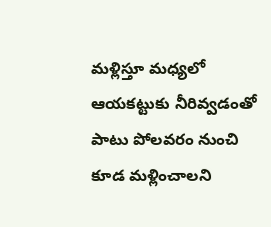మళ్లిస్తూ మధ్యలో ఆయకట్టుకు నీరివ్వడంతో పాటు పోలవరం నుంచి కూడ మళ్లించాలని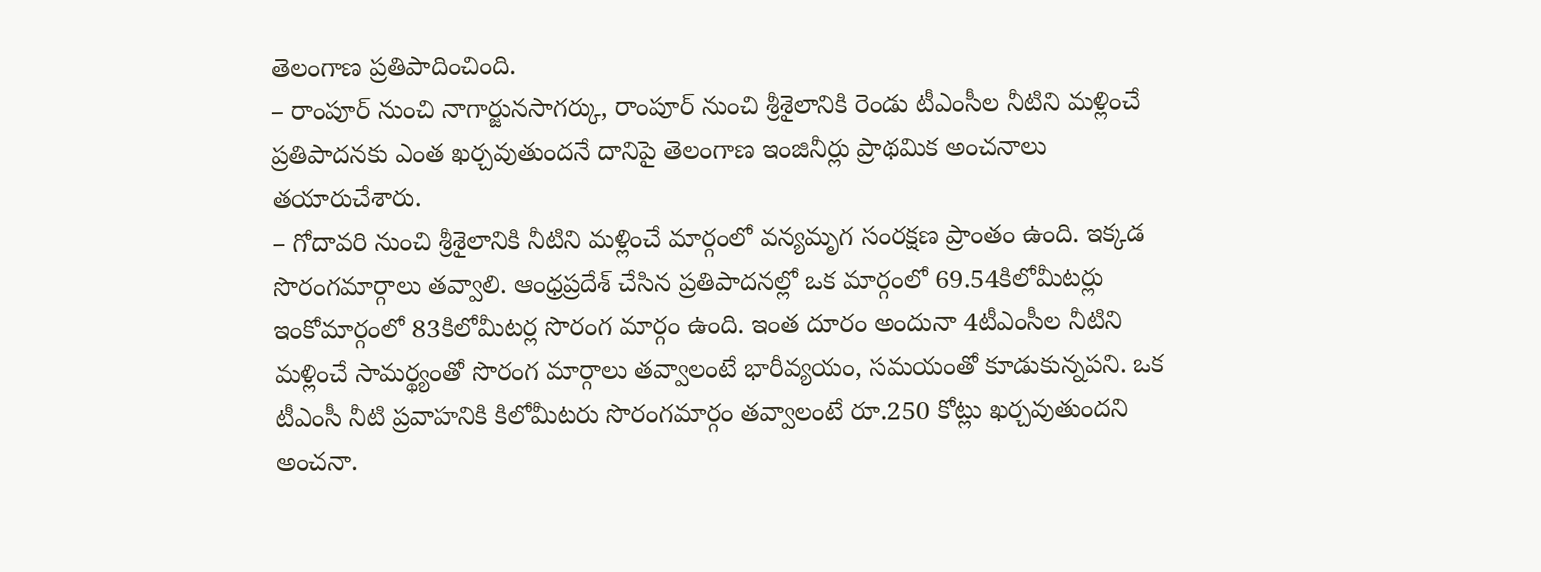తెలంగాణ ప్రతిపాదించింది.
– రాంపూర్ నుంచి నాగార్జునసాగర్కు, రాంపూర్ నుంచి శ్రీశైలానికి రెండు టీఎంసీల నీటిని మళ్లించే ప్రతిపాదనకు ఎంత ఖర్చవుతుందనే దానిపై తెలంగాణ ఇంజినీర్లు ప్రాథమిక అంచనాలు తయారుచేశారు.
– గోదావరి నుంచి శ్రీశైలానికి నీటిని మళ్లించే మార్గంలో వన్యమృగ సంరక్షణ ప్రాంతం ఉంది. ఇక్కడ సొరంగమార్గాలు తవ్వాలి. ఆంధ్రప్రదేశ్ చేసిన ప్రతిపాదనల్లో ఒక మార్గంలో 69.54కిలోమీటర్లు ఇంకోమార్గంలో 83కిలోమీటర్ల సొరంగ మార్గం ఉంది. ఇంత దూరం అందునా 4టీఎంసీల నీటిని మళ్లించే సామర్థ్యంతో సొరంగ మార్గాలు తవ్వాలంటే భారీవ్యయం, సమయంతో కూడుకున్నపని. ఒక టీఎంసీ నీటి ప్రవాహనికి కిలోమీటరు సొరంగమార్గం తవ్వాలంటే రూ.250 కోట్లు ఖర్చవుతుందని అంచనా.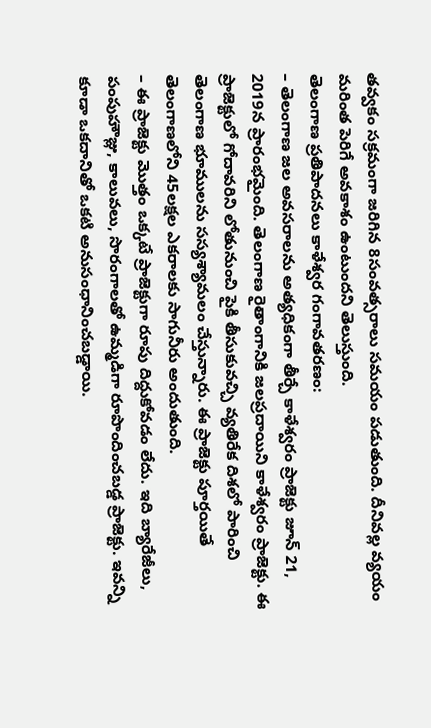తవ్వకం సక్రమంగా జరిగిన 8సంవత్సరాలు సమయం పడుతుంది. దీనివల్ల వ్యయం మరింత పెరిగే అవకాశం ఉంటుందని తెలుస్తుంది.
తెలంగాణ ప్రతిపాదనలు కాళేశ్వర గంగావతరణం:
– తెలంగాణ జల అవసరాలను అత్యధికంగా తీర్చే కాళేశ్వరం ప్రాజెక్టు జూన్ 21, 2019న ప్రారంభమైంది. తెలంగాణ రైతాంగానికి జలప్రదాయిని కాళేశ్వరం ప్రాజెక్టు. ఈ ప్రాజెక్టులో గోదావరిని లోతునుంచి పైకి తీసుకువచ్చి వ్యతిరేక దిశలో పారించి తెలంగాణ భూములను సస్యశ్యామలం చేస్తున్నారు. ఈ ప్రాజెక్టు పూర్తయితే తెలంగాణలోని 45లక్షల ఎకరాలకు సాగునీరు అందుతుంది.
– ఈ ప్రాజెక్టు మొత్తం ఒక్కటే ప్రాజెక్టుగా రూపు దిద్దుకోవడం లేదు. ఇది బ్యారేజీలు, పంపుహౌజ్లు, కాలువలు, సొరంగాలతో ఉమ్మడిగా రూపొందించబడ్డ ప్రాజెక్టు. ఇవన్ని కూడా ఒకదానితో ఒకటి అనుసంధానించబడ్డాయి.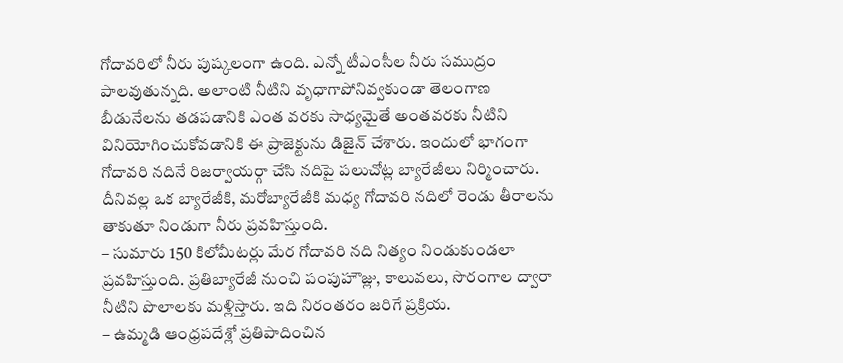గోదావరిలో నీరు పుష్కలంగా ఉంది. ఎన్నో టీఎంసీల నీరు సముద్రం పాలవుతున్నది. అలాంటి నీటిని వృధాగాపోనివ్వకుండా తెలంగాణ బీడునేలను తడపడానికి ఎంత వరకు సాధ్యమైతే అంతవరకు నీటిని వినియోగించుకోవడానికి ఈ ప్రాజెక్టును డిజైన్ చేశారు. ఇందులో భాగంగా గోదావరి నదినే రిజర్వాయర్గా చేసి నదిపై పలుచోట్ల బ్యారేజీలు నిర్మించారు. దీనివల్ల ఒక బ్యారేజీకి, మరోబ్యారేజీకి మధ్య గోదావరి నదిలో రెండు తీరాలను తాకుతూ నిండుగా నీరు ప్రవహిస్తుంది.
– సుమారు 150 కిలోమీటర్లు మేర గోదావరి నది నిత్యం నిండుకుండలా ప్రవహిస్తుంది. ప్రతిబ్యారేజీ నుంచి పంపుహౌజ్లు, కాలువలు, సొరంగాల ద్వారా నీటిని పొలాలకు మళ్లిస్తారు. ఇది నిరంతరం జరిగే ప్రక్రియ.
– ఉమ్మడి ఆంధ్రపదేశ్లో ప్రతిపాదించిన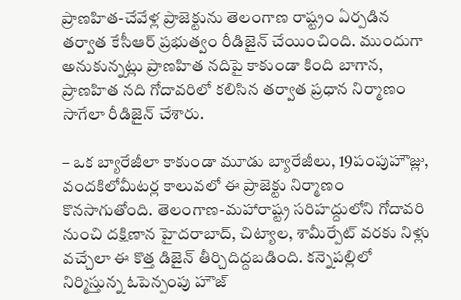ప్రాణహిత-చేవేళ్ల ప్రాజెక్టును తెలంగాణ రాష్ట్రం ఏర్పడిన తర్వాత కేసీఆర్ ప్రభుత్వం రీడిజైన్ చేయించింది. ముందుగా అనుకున్నట్లు ప్రాణహిత నదిపై కాకుండా కింది బాగాన, ప్రాణహిత నది గోదావరిలో కలిసిన తర్వాత ప్రధాన నిర్మాణం సాగేలా రీడిజైన్ చేశారు.

– ఒక బ్యారేజీలా కాకుండా మూడు బ్యారేజీలు, 19పంపుహౌజ్లు, వందకిలోమీటర్ల కాలువలో ఈ ప్రాజెక్టు నిర్మాణం కొనసాగుతోంది. తెలంగాణ-మహారాష్ట్ర సరిహద్దులోని గోదావరి నుంచి దక్షిణాన హైదరాబాద్, చిట్యాల, శామీర్పేట్ వరకు నిళ్లు వచ్చేలా ఈ కొత్త డిజైన్ తీర్చిదిద్దబడింది. కన్నెపల్లిలో నిర్మిస్తున్న ఓపెన్పంపు హౌజ్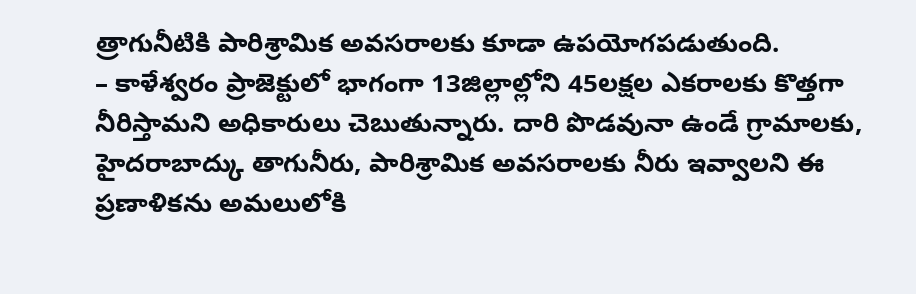త్రాగునీటికి పారిశ్రామిక అవసరాలకు కూడా ఉపయోగపడుతుంది.
– కాళేశ్వరం ప్రాజెక్టులో భాగంగా 13జిల్లాల్లోని 45లక్షల ఎకరాలకు కొత్తగా నీరిస్తామని అధికారులు చెబుతున్నారు. దారి పొడవునా ఉండే గ్రామాలకు, హైదరాబాద్కు తాగునీరు, పారిశ్రామిక అవసరాలకు నీరు ఇవ్వాలని ఈ ప్రణాళికను అమలులోకి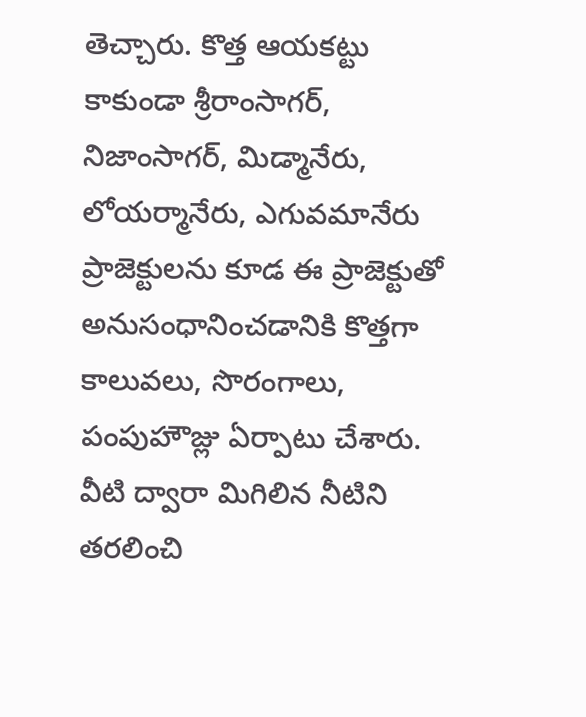తెచ్చారు. కొత్త ఆయకట్టు కాకుండా శ్రీరాంసాగర్, నిజాంసాగర్, మిడ్మానేరు, లోయర్మానేరు, ఎగువమానేరు ప్రాజెక్టులను కూడ ఈ ప్రాజెక్టుతో అనుసంధానించడానికి కొత్తగా కాలువలు, సొరంగాలు, పంపుహౌజ్లు ఏర్పాటు చేశారు. వీటి ద్వారా మిగిలిన నీటిని తరలించి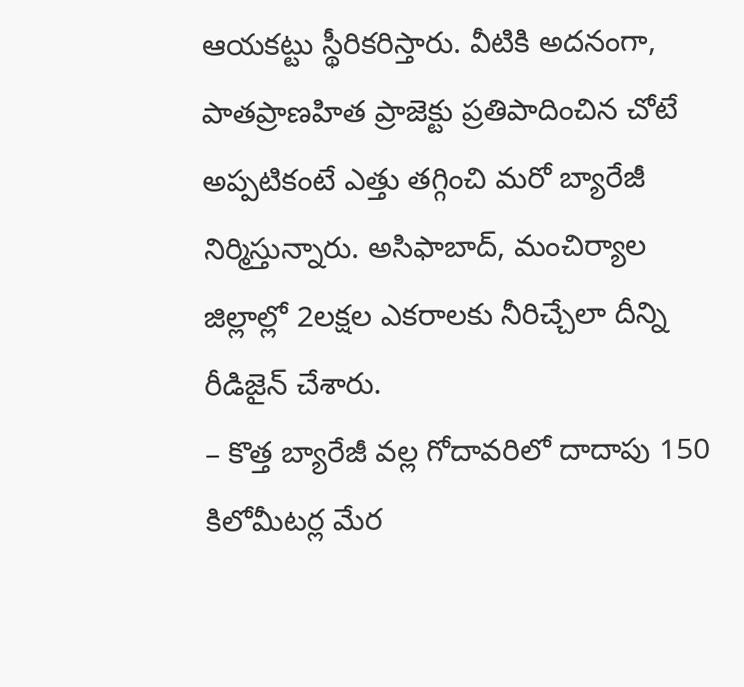ఆయకట్టు స్థీరికరిస్తారు. వీటికి అదనంగా, పాతప్రాణహిత ప్రాజెక్టు ప్రతిపాదించిన చోటే అప్పటికంటే ఎత్తు తగ్గించి మరో బ్యారేజీ నిర్మిస్తున్నారు. అసిఫాబాద్, మంచిర్యాల జిల్లాల్లో 2లక్షల ఎకరాలకు నీరిచ్చేలా దీన్ని రీడిజైన్ చేశారు.
– కొత్త బ్యారేజీ వల్ల గోదావరిలో దాదాపు 150 కిలోమీటర్ల మేర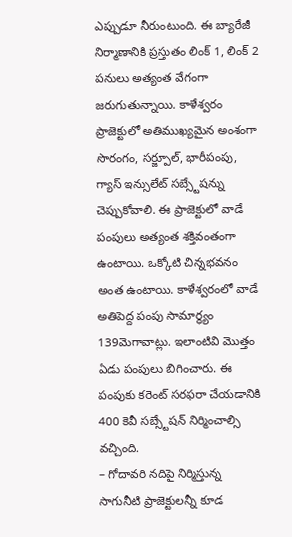ఎప్పుడూ నీరుంటుంది. ఈ బ్యారేజీ నిర్మాణానికి ప్రస్తుతం లింక్ 1, లింక్ 2 పనులు అత్యంత వేగంగా జరుగుతున్నాయి. కాళేశ్వరం ప్రాజెక్టులో అతిముఖ్యమైన అంశంగా సొరంగం, సర్జ్పూల్, భారీపంపు, గ్యాస్ ఇన్సులేట్ సబ్స్టేషన్ను చెప్పుకోవాలి. ఈ ప్రాజెక్టులో వాడే పంపులు అత్యంత శక్తివంతంగా ఉంటాయి. ఒక్కోటి చిన్నభవనం అంత ఉంటాయి. కాళేశ్వరంలో వాడే అతిపెద్ద పంపు సామార్ధ్యం 139మెగావాట్లు. ఇలాంటివి మొత్తం ఏడు పంపులు బిగించారు. ఈ పంపుకు కరెంట్ సరఫరా చేయడానికి 400 కెవీ సబ్స్టేషన్ నిర్మించాల్సి వచ్చింది.
– గోదావరి నదిపై నిర్మిస్తున్న సాగునీటి ప్రాజెక్టులన్నీ కూడ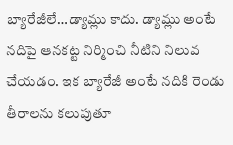బ్యారేజీలే…డ్యామ్లు కాదు. డ్యామ్లు అంటే నదిపై ఆనకట్ట నిర్మించి నీటిని నిలువ చేయడం. ఇక బ్యారేజీ అంటే నదికి రెండు తీరాలను కలుపుతూ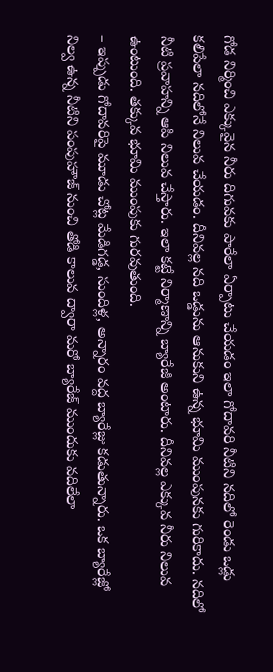గోడ నిర్మించి ఎక్కువైన నీరు దిగువకు పారేలా ఏర్పాటు చేయడం ఇలా గోదావరి నీటిని నదిలో రెండు ఒడ్లు కలిపేలా నదిలోనే నిలువ చేయడం. దీనివల్ల నది ఒడ్డును ఆనుకుని ఉన్న భూమి ముంపునకు గురికాదు. నదిలో నీటి ప్రవాహన్ని ఆపి నిలువ చేస్తారు. ఇలా కట్టే నిర్మాణాన్ని బ్యారేజీ అంటారు. దీనివల్ల ఎక్కువ నీరు నిలువ ఉంటుంది. తక్కువ భూమి ముంపుకు గురవుతుంది.
– ఇప్పుడు గోదావరిపై మూడు చోట్ల మేడిగడ్డ, సుందిళ్ల, అన్నారం వద్ద బ్యారేజ్లు కడుతున్నారు. ఒక బ్యారేజ్లో నిల్వ ఉన్న నీటిని పంపుహౌజ్ నుంచి తోడి కాలువ ద్వారా మరో బ్యారేజ్ ముందుకు వదిలేలా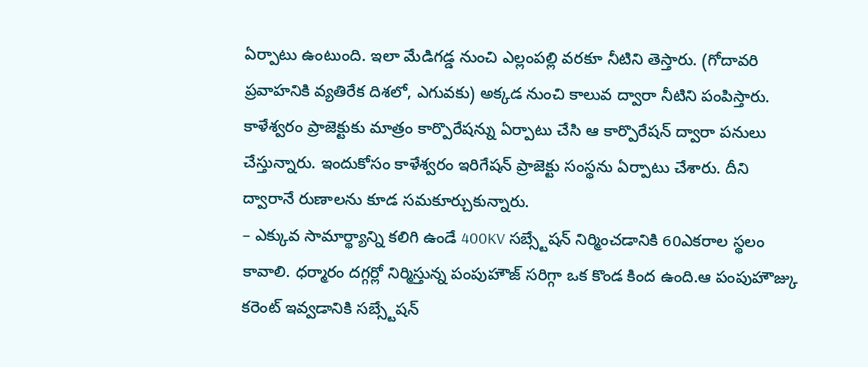ఏర్పాటు ఉంటుంది. ఇలా మేడిగడ్డ నుంచి ఎల్లంపల్లి వరకూ నీటిని తెస్తారు. (గోదావరి ప్రవాహనికి వ్యతిరేక దిశలో, ఎగువకు) అక్కడ నుంచి కాలువ ద్వారా నీటిని పంపిస్తారు. కాళేశ్వరం ప్రాజెక్టుకు మాత్రం కార్పొరేషన్ను ఏర్పాటు చేసి ఆ కార్పొరేషన్ ద్వారా పనులు చేస్తున్నారు. ఇందుకోసం కాళేశ్వరం ఇరిగేషన్ ప్రాజెక్టు సంస్థను ఏర్పాటు చేశారు. దీని ద్వారానే రుణాలను కూడ సమకూర్చుకున్నారు.
– ఎక్కువ సామార్థ్యాన్ని కలిగి ఉండే 400KV సబ్స్టేషన్ నిర్మించడానికి 60ఎకరాల స్థలం కావాలి. ధర్మారం దగ్గర్లో నిర్మిస్తున్న పంపుహౌజ్ సరిగ్గా ఒక కొండ కింద ఉంది.ఆ పంపుహౌజ్కు కరెంట్ ఇవ్వడానికి సబ్స్టేషన్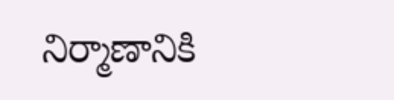నిర్మాణానికి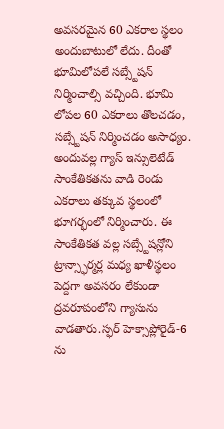అవసరమైన 60 ఎకరాల స్థలం అందుబాటులో లేదు. దీంతో భూమిలోపలే సబ్స్టేషన్ నిర్మించాల్సి వచ్చింది. భూమి లోపల 60 ఎకరాలు తొలచడం, సబ్స్టేషన్ నిర్మించడం అసాధ్యం. అందువల్ల గ్యాస్ ఇన్సులెటేడ్ సాంకేతికతను వాడి రెండు ఎకరాలు తక్కువ స్థలంలో భూగర్భంలో నిర్మించారు. ఈ సాంకేతికత వల్ల సబ్స్టేషన్లోని ట్రాన్స్ఫార్మర్ల మధ్య ఖాళీస్థలం పెద్దగా అవసరం లేకుండా ద్రవరూపంలోని గ్యాసును వాడతారు.స్ఫర్ హెక్సాప్లోరైడ్-6 ను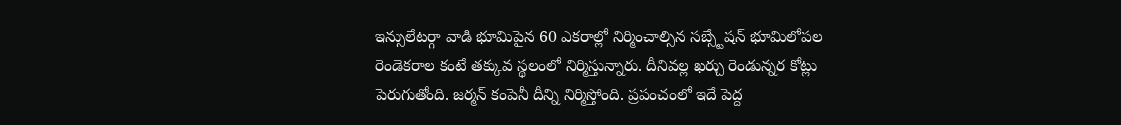ఇన్సులేటర్గా వాడి భూమిపైన 60 ఎకరాల్లో నిర్మించాల్సిన సబ్స్టేషన్ భూమిలోపల రెండెకరాల కంటే తక్కువ స్థలంలో నిర్మిస్తున్నారు. దీనివల్ల ఖర్చు రెండున్నర కోట్లు పెరుగుతోంది. జర్మన్ కంపెనీ దీన్ని నిర్మిస్తోంది. ప్రపంచంలో ఇదే పెద్ద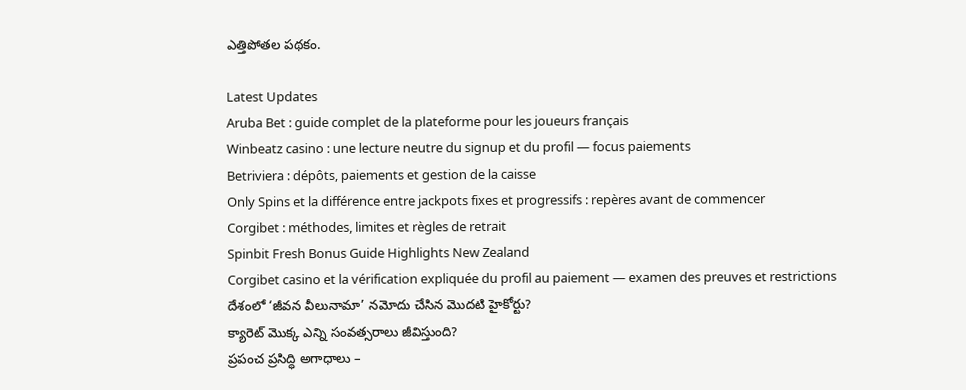ఎత్తిపోతల పథకం.

Latest Updates
Aruba Bet : guide complet de la plateforme pour les joueurs français
Winbeatz casino : une lecture neutre du signup et du profil — focus paiements
Betriviera : dépôts, paiements et gestion de la caisse
Only Spins et la différence entre jackpots fixes et progressifs : repères avant de commencer
Corgibet : méthodes, limites et règles de retrait
Spinbit Fresh Bonus Guide Highlights New Zealand
Corgibet casino et la vérification expliquée du profil au paiement — examen des preuves et restrictions
దేశంలో ‘జీవన వీలునామా’ నమోదు చేసిన మొదటి హైకోర్టు?
క్యారెట్ మొక్క ఎన్ని సంవత్సరాలు జీవిస్తుంది?
ప్రపంచ ప్రసిద్ధి అగాధాలు –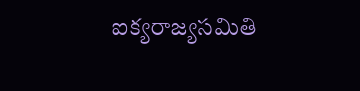ఐక్యరాజ్యసమితి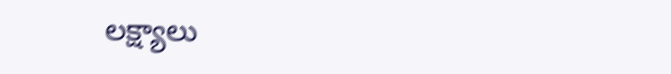లక్ష్యాలు